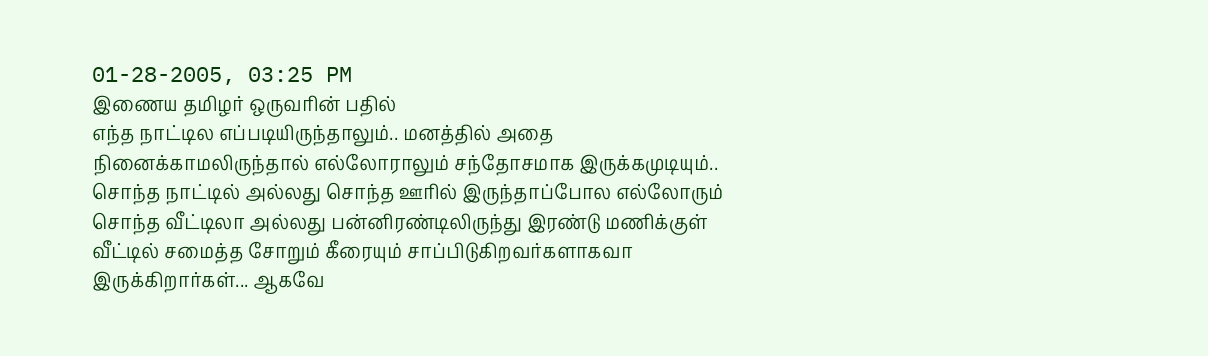01-28-2005, 03:25 PM
இணைய தமிழர் ஒருவரின் பதில்
எந்த நாட்டில எப்படியிருந்தாலும்.. மனத்தில் அதை நினைக்காமலிருந்தால் எல்லோராலும் சந்தோசமாக இருக்கமுடியும்.. சொந்த நாட்டில் அல்லது சொந்த ஊரில் இருந்தாப்போல எல்லோரும் சொந்த வீட்டிலா அல்லது பன்னிரண்டிலிருந்து இரண்டு மணிக்குள் வீட்டில் சமைத்த சோறும் கீரையும் சாப்பிடுகிறவர்களாகவா இருக்கிறார்கள்... ஆகவே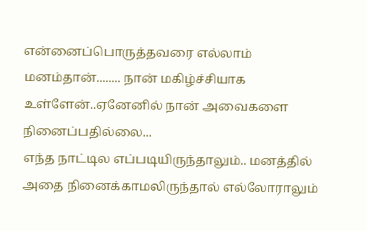என்னைப்பொருத்தவரை எல்லாம் மனம்தான்........ நான் மகிழ்ச்சியாக உள்ளேன்..ஏனேனில் நான் அவைகளை நினைப்பதில்லை...
எந்த நாட்டில எப்படியிருந்தாலும்.. மனத்தில் அதை நினைக்காமலிருந்தால் எல்லோராலும்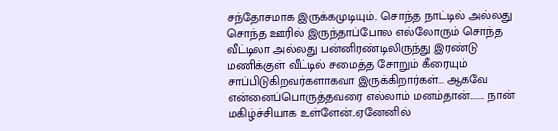சந்தோசமாக இருக்கமுடியும்.. சொந்த நாட்டில் அல்லது சொந்த ஊரில் இருந்தாப்போல எல்லோரும் சொந்த வீட்டிலா அல்லது பன்னிரண்டிலிருந்து இரண்டு மணிக்குள் வீட்டில் சமைத்த சோறும் கீரையும் சாப்பிடுகிறவர்களாகவா இருக்கிறார்கள்... ஆகவே என்னைப்பொருத்தவரை எல்லாம் மனம்தான்........ நான் மகிழ்ச்சியாக உள்ளேன்..ஏனேனில்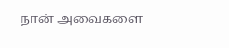நான் அவைகளை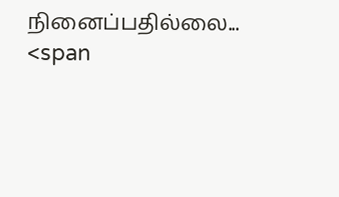நினைப்பதில்லை...
<span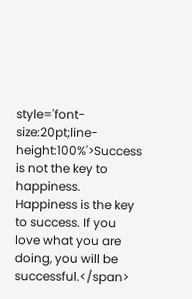style='font-size:20pt;line-height:100%'>Success is not the key to happiness. Happiness is the key to success. If you love what you are doing, you will be successful.</span>